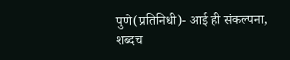पुणे(प्रतिनिधी)- आई ही संकल्पना, शब्दच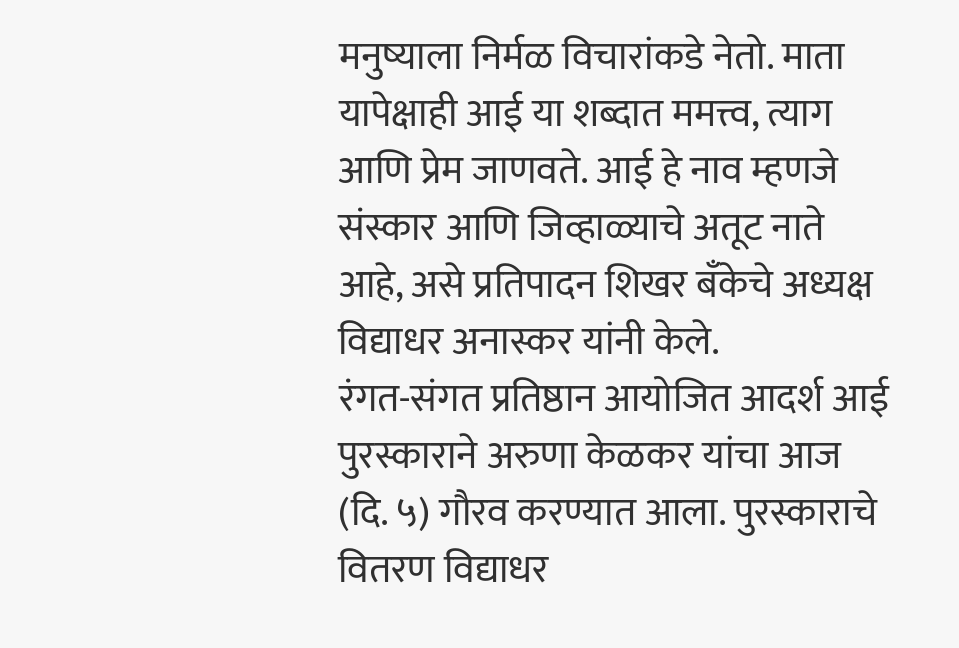मनुष्याला निर्मळ विचारांकडे नेतो. माता यापेक्षाही आई या शब्दात ममत्त्व, त्याग आणि प्रेम जाणवते. आई हे नाव म्हणजे संस्कार आणि जिव्हाळ्याचे अतूट नाते आहे, असे प्रतिपादन शिखर बँकेचे अध्यक्ष विद्याधर अनास्कर यांनी केले.
रंगत-संगत प्रतिष्ठान आयोजित आदर्श आई पुरस्काराने अरुणा केळकर यांचा आज (दि. ५) गौरव करण्यात आला. पुरस्काराचे वितरण विद्याधर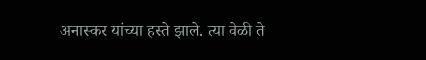अनास्कर यांच्या हस्ते झाले. त्या वेळी ते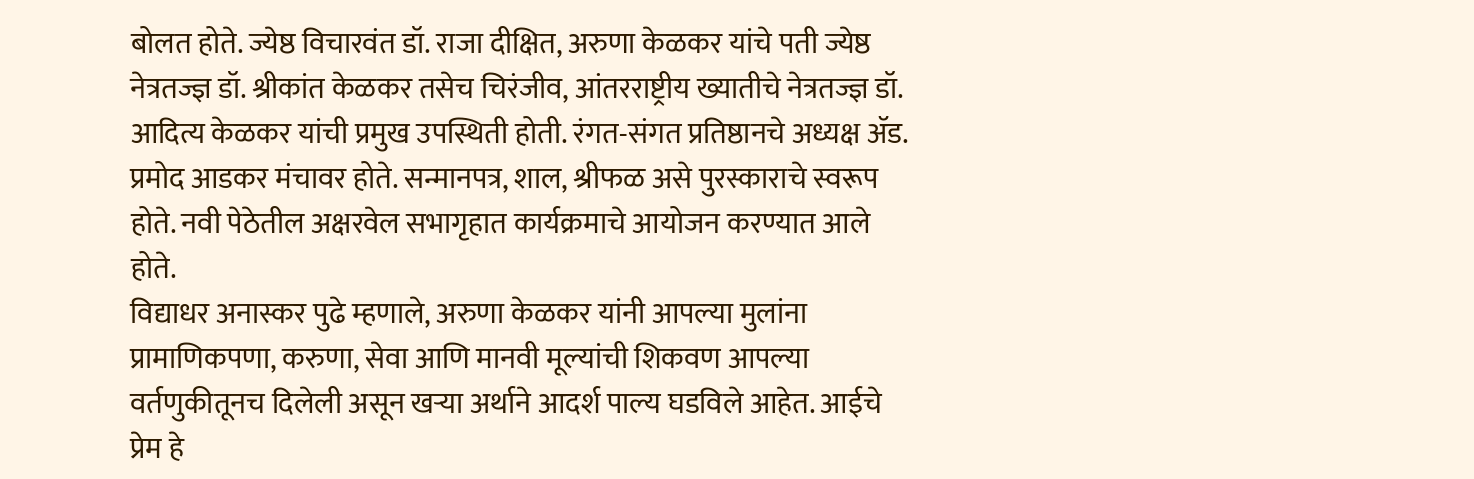बोलत होते. ज्येष्ठ विचारवंत डॉ. राजा दीक्षित, अरुणा केळकर यांचे पती ज्येष्ठ नेत्रतज्ज्ञ डॉ. श्रीकांत केळकर तसेच चिरंजीव, आंतरराष्ट्रीय ख्यातीचे नेत्रतज्ज्ञ डॉ. आदित्य केळकर यांची प्रमुख उपस्थिती होती. रंगत-संगत प्रतिष्ठानचे अध्यक्ष ॲड. प्रमोद आडकर मंचावर होते. सन्मानपत्र, शाल, श्रीफळ असे पुरस्काराचे स्वरूप होते. नवी पेठेतील अक्षरवेल सभागृहात कार्यक्रमाचे आयोजन करण्यात आले होते.
विद्याधर अनास्कर पुढे म्हणाले, अरुणा केळकर यांनी आपल्या मुलांना प्रामाणिकपणा, करुणा, सेवा आणि मानवी मूल्यांची शिकवण आपल्या वर्तणुकीतूनच दिलेली असून खऱ्या अर्थाने आदर्श पाल्य घडविले आहेत. आईचे प्रेम हे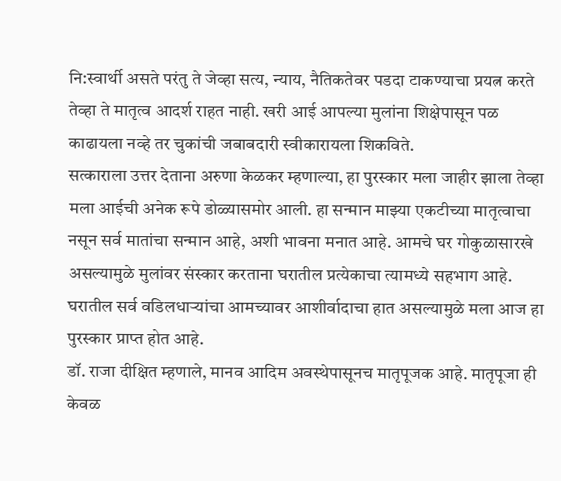नि:स्वार्थी असते परंतु ते जेव्हा सत्य, न्याय, नैतिकतेवर पडदा टाकण्याचा प्रयत्न करते तेव्हा ते मातृत्व आदर्श राहत नाही. खरी आई आपल्या मुलांना शिक्षेपासून पळ काढायला नव्हे तर चुकांची जबाबदारी स्वीकारायला शिकविते.
सत्काराला उत्तर देताना अरुणा केळकर म्हणाल्या, हा पुरस्कार मला जाहीर झाला तेव्हा मला आईची अनेक रूपे डोळ्यासमोर आली. हा सन्मान माझ्या एकटीच्या मातृत्वाचा नसून सर्व मातांचा सन्मान आहे, अशी भावना मनात आहे. आमचे घर गोकुळासारखे असल्यामुळे मुलांवर संस्कार करताना घरातील प्रत्येकाचा त्यामध्ये सहभाग आहे. घरातील सर्व वडिलधाऱ्यांचा आमच्यावर आशीर्वादाचा हात असल्यामुळे मला आज हा पुरस्कार प्राप्त होत आहे.
डॉ. राजा दीक्षित म्हणाले, मानव आदिम अवस्थेपासूनच मातृपूजक आहे. मातृपूजा ही केवळ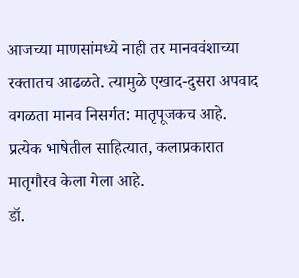आजच्या माणसांमध्ये नाही तर मानववंशाच्या रक्तातच आढळते. त्यामुळे एखाद-दुसरा अपवाद वगळता मानव निसर्गत: मातृपूजकच आहे. प्रत्येक भाषेतील साहित्यात, कलाप्रकारात मातृगौरव केला गेला आहे.
डॉ.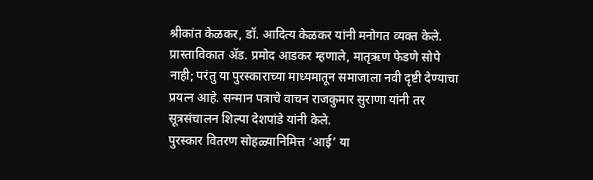श्रीकांत केळकर, डॉ. आदित्य केळकर यांनी मनोगत व्यक्त केले. प्रास्ताविकात ॲड. प्रमोद आडकर म्हणाले, मातृऋण फेडणे सोपे नाही; परंतु या पुरस्काराच्या माध्यमातून समाजाला नवी दृष्टी देण्याचा प्रयत्न आहे. सन्मान पत्राचे वाचन राजकुमार सुराणा यांनी तर सूत्रसंचालन शिल्पा देशपांडे यांनी केले.
पुरस्कार वितरण सोहळ्यानिमित्त ‘आई’ या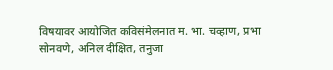विषयावर आयोजित कविसंमेलनात म. भा. चव्हाण, प्रभा सोनवणे, अनिल दीक्षित, तनुजा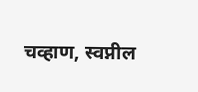चव्हाण, स्वप्नील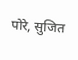पोरे, सुजित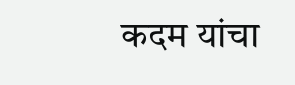कदम यांचा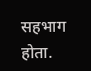सहभाग होता.